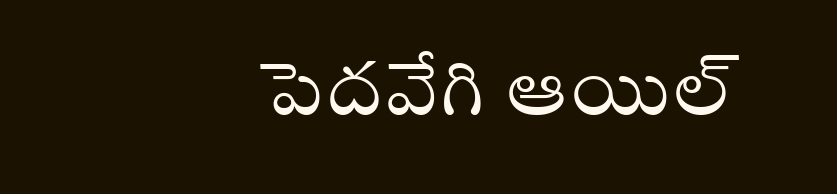పెదవేగి ఆయిల్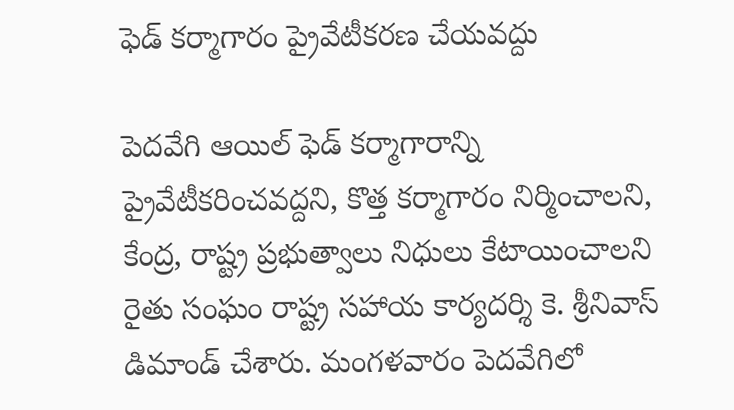ఫెడ్ కర్మాగారం ప్రైవేటీకరణ చేయవద్దు

పెదవేగి ఆయిల్ ఫెడ్ కర్మాగారాన్ని ప్రైవేటీకరించవద్దని, కొత్త కర్మాగారం నిర్మించాలని, కేంద్ర, రాష్ట్ర ప్రభుత్వాలు నిధులు కేటాయించాలని రైతు సంఘం రాష్ట్ర సహాయ కార్యదర్శి కె. శ్రీనివాస్ డిమాండ్ చేశారు. మంగళవారం పెదవేగిలో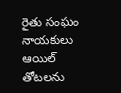రైతు సంఘం నాయకులు ఆయిల్ తోటలను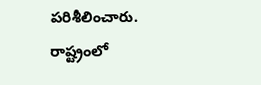పరిశీలించారు. రాష్ట్రంలో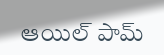ఆయిల్ పామ్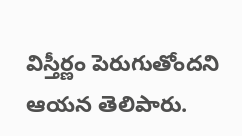విస్తీర్ణం పెరుగుతోందని ఆయన తెలిపారు.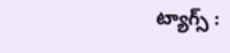ట్యాగ్స్ :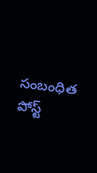సంబంధిత పోస్ట్